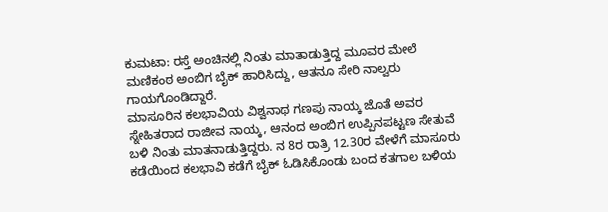ಕುಮಟಾ: ರಸ್ತೆ ಅಂಚಿನಲ್ಲಿ ನಿಂತು ಮಾತಾಡುತ್ತಿದ್ದ ಮೂವರ ಮೇಲೆ ಮಣಿಕಂಠ ಅಂಬಿಗ ಬೈಕ್ ಹಾರಿಸಿದ್ದು, ಆತನೂ ಸೇರಿ ನಾಲ್ವರು ಗಾಯಗೊಂಡಿದ್ದಾರೆ.
ಮಾಸೂರಿನ ಕಲಭಾವಿಯ ವಿಶ್ವನಾಥ ಗಣಪು ನಾಯ್ಕ ಜೊತೆ ಅವರ ಸ್ನೇಹಿತರಾದ ರಾಜೀವ ನಾಯ್ಕ, ಆನಂದ ಅಂಬಿಗ ಉಪ್ಪಿನಪಟ್ಟಣ ಸೇತುವೆ ಬಳಿ ನಿಂತು ಮಾತನಾಡುತ್ತಿದ್ದರು. ನ 8ರ ರಾತ್ರಿ 12.30ರ ವೇಳೆಗೆ ಮಾಸೂರು ಕಡೆಯಿಂದ ಕಲಭಾವಿ ಕಡೆಗೆ ಬೈಕ್ ಓಡಿಸಿಕೊಂಡು ಬಂದ ಕತಗಾಲ ಬಳಿಯ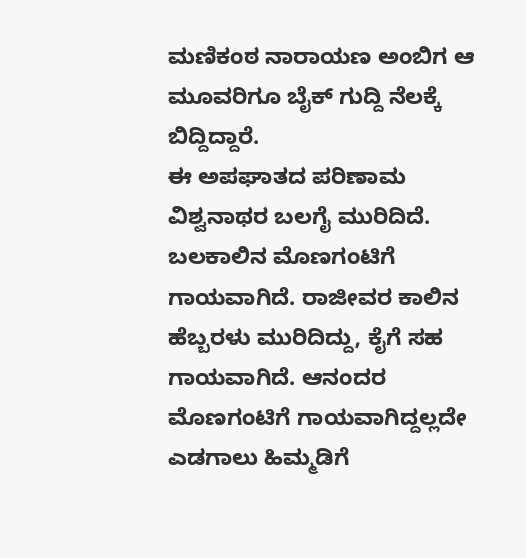ಮಣಿಕಂಠ ನಾರಾಯಣ ಅಂಬಿಗ ಆ ಮೂವರಿಗೂ ಬೈಕ್ ಗುದ್ದಿ ನೆಲಕ್ಕೆ ಬಿದ್ದಿದ್ದಾರೆ.
ಈ ಅಪಘಾತದ ಪರಿಣಾಮ ವಿಶ್ವನಾಥರ ಬಲಗೈ ಮುರಿದಿದೆ. ಬಲಕಾಲಿನ ಮೊಣಗಂಟಿಗೆ ಗಾಯವಾಗಿದೆ. ರಾಜೀವರ ಕಾಲಿನ ಹೆಬ್ಬರಳು ಮುರಿದಿದ್ದು, ಕೈಗೆ ಸಹ ಗಾಯವಾಗಿದೆ. ಆನಂದರ ಮೊಣಗಂಟಿಗೆ ಗಾಯವಾಗಿದ್ದಲ್ಲದೇ ಎಡಗಾಲು ಹಿಮ್ಮಡಿಗೆ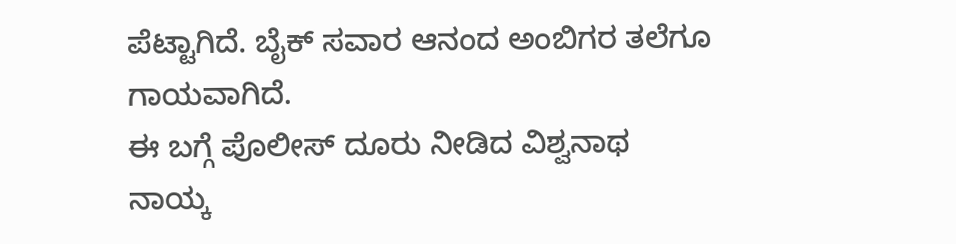ಪೆಟ್ಟಾಗಿದೆ. ಬೈಕ್ ಸವಾರ ಆನಂದ ಅಂಬಿಗರ ತಲೆಗೂ ಗಾಯವಾಗಿದೆ.
ಈ ಬಗ್ಗೆ ಪೊಲೀಸ್ ದೂರು ನೀಡಿದ ವಿಶ್ವನಾಥ ನಾಯ್ಕ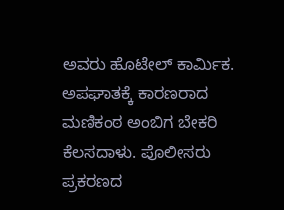ಅವರು ಹೊಟೇಲ್ ಕಾರ್ಮಿಕ. ಅಪಘಾತಕ್ಕೆ ಕಾರಣರಾದ ಮಣಿಕಂಠ ಅಂಬಿಗ ಬೇಕರಿ ಕೆಲಸದಾಳು. ಪೊಲೀಸರು ಪ್ರಕರಣದ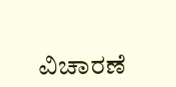ವಿಚಾರಣೆ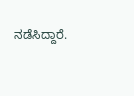ನಡೆಸಿದ್ದಾರೆ.